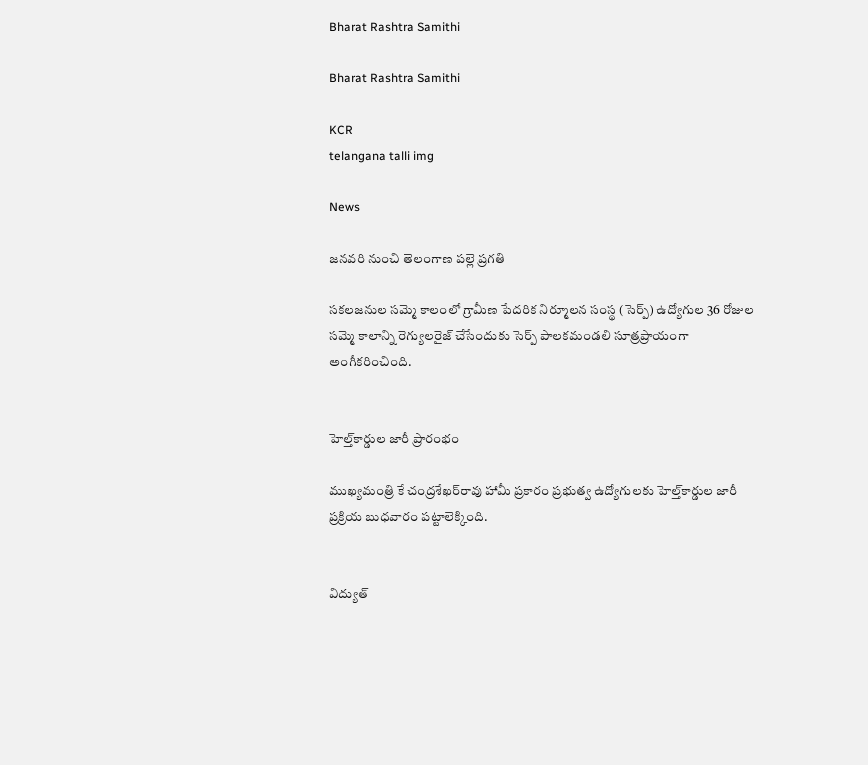Bharat Rashtra Samithi

Bharat Rashtra Samithi

KCR
telangana talli img

News

జనవరి నుంచి తెలంగాణ పల్లె ప్రగతి

సకలజనుల సమ్మె కాలంలో గ్రామీణ పేదరిక నిర్మూలన సంస్థ (సెర్ప్) ఉద్యోగుల 36 రోజుల సమ్మె కాలాన్ని రెగ్యులరైజ్ చేసేందుకు సెర్ప్ పాలకమండలి సూత్రప్రాయంగా అంగీకరించింది.


హెల్త్‌కార్డుల జారీ ప్రారంభం

ముఖ్యమంత్రి కే చంద్రశేఖర్‌రావు హామీ ప్రకారం ప్రభుత్వ ఉద్యోగులకు హెల్త్‌కార్డుల జారీ ప్రక్రియ బుధవారం పట్టాలెక్కింది.


విద్యుత్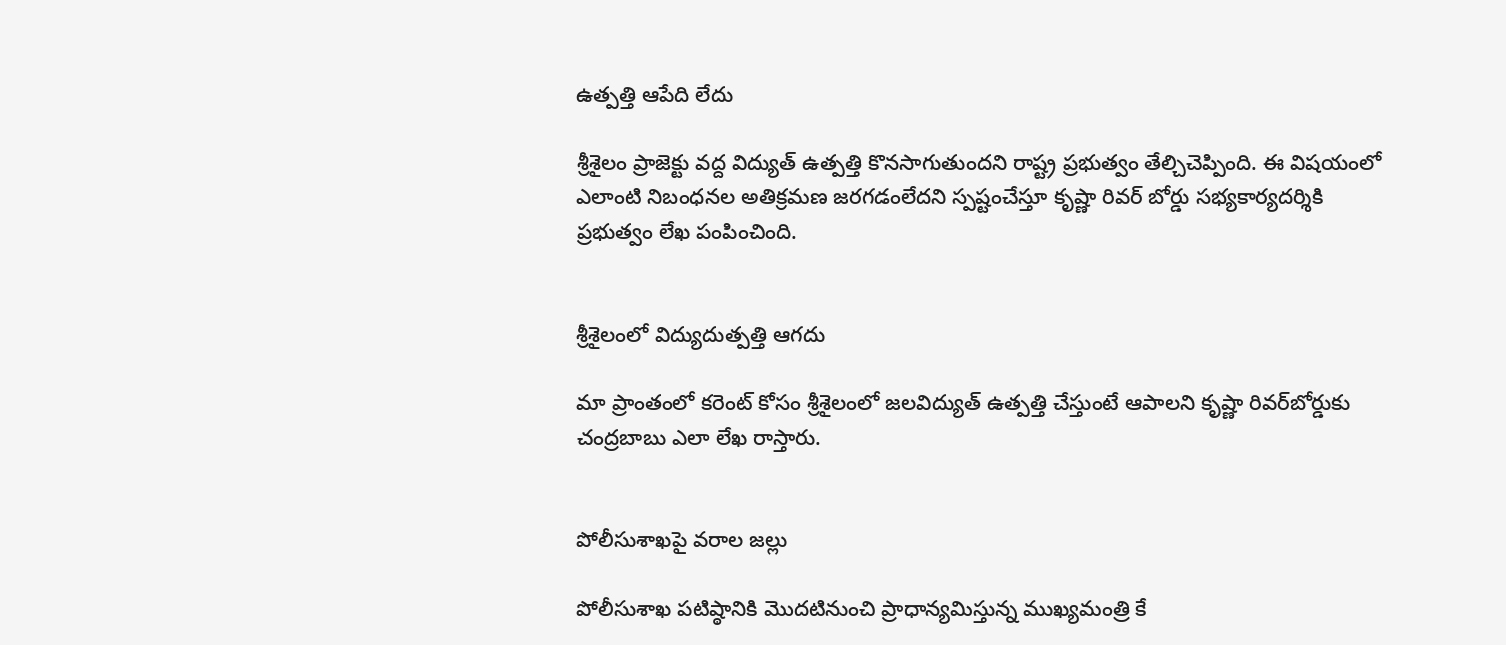ఉత్పత్తి ఆపేది లేదు

శ్రీశైలం ప్రాజెక్టు వద్ద విద్యుత్ ఉత్పత్తి కొనసాగుతుందని రాష్ట్ర ప్రభుత్వం తేల్చిచెప్పింది. ఈ విషయంలో ఎలాంటి నిబంధనల అతిక్రమణ జరగడంలేదని స్పష్టంచేస్తూ కృష్ణా రివర్ బోర్డు సభ్యకార్యదర్శికి ప్రభుత్వం లేఖ పంపించింది.


శ్రీశైలంలో విద్యుదుత్పత్తి ఆగదు

మా ప్రాంతంలో కరెంట్ కోసం శ్రీశైలంలో జలవిద్యుత్ ఉత్పత్తి చేస్తుంటే ఆపాలని కృష్ణా రివర్‌బోర్డుకు చంద్రబాబు ఎలా లేఖ రాస్తారు.


పోలీసుశాఖపై వరాల జల్లు

పోలీసుశాఖ పటిష్ఠానికి మొదటినుంచి ప్రాధాన్యమిస్తున్న ముఖ్యమంత్రి కే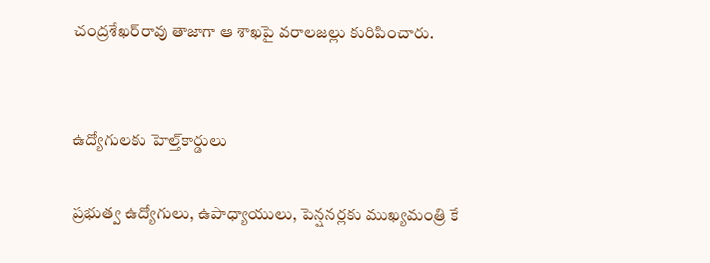చంద్రశేఖర్‌రావు తాజాగా ఆ శాఖపై వరాలజల్లు కురిపించారు.


ఉద్యోగులకు హెల్త్‌కార్డులు

ప్రభుత్వ ఉద్యోగులు, ఉపాధ్యాయులు, పెన్షనర్లకు ముఖ్యమంత్రి కే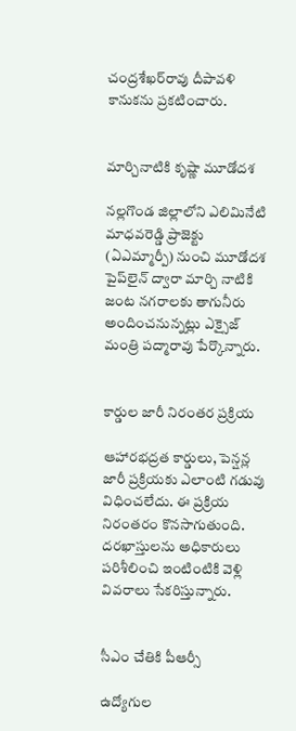చంద్రశేఖర్‌రావు దీపావళి కానుకను ప్రకటించారు.


మార్చినాటికి కృష్ణా మూడోదశ

నల్లగొండ జిల్లాలోని ఎలిమినేటి మాధవరెడ్డి ప్రాజెక్టు (ఏఎమ్మార్పీ) నుంచి మూడోదశ పైప్‌లైన్ ద్వారా మార్చి నాటికి జంట నగరాలకు తాగునీరు అందించనున్నట్లు ఎక్సైజ్ మంత్రి పద్మారావు పేర్కొన్నారు.


కార్డుల జారీ నిరంతర ప్రక్రియ

ఆహారభద్రత కార్డులు, పెన్షన్ల జారీ ప్రక్రియకు ఎలాంటి గడువు విధించలేదు. ఈ ప్రక్రియ నిరంతరం కొనసాగుతుంది. దరఖాస్తులను అధికారులు పరిశీలించి ఇంటింటికి వెళ్లి వివరాలు సేకరిస్తున్నారు.


సీఎం చేతికి పీఆర్సీ

ఉద్యోగుల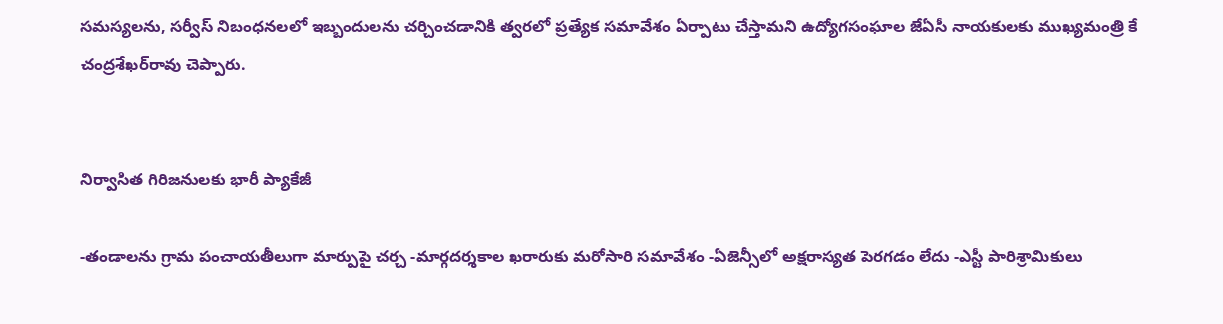సమస్యలను, సర్వీస్ నిబంధనలలో ఇబ్బందులను చర్చించడానికి త్వరలో ప్రత్యేక సమావేశం ఏర్పాటు చేస్తామని ఉద్యోగసంఘాల జేఏసీ నాయకులకు ముఖ్యమంత్రి కే చంద్రశేఖర్‌రావు చెప్పారు.


నిర్వాసిత గిరిజనులకు భారీ ప్యాకేజీ

-తండాలను గ్రామ పంచాయతీలుగా మార్పుపై చర్చ -మార్గదర్శకాల ఖరారుకు మరోసారి సమావేశం -ఏజెన్సీలో అక్షరాస్యత పెరగడం లేదు -ఎస్టీ పారిశ్రామికులు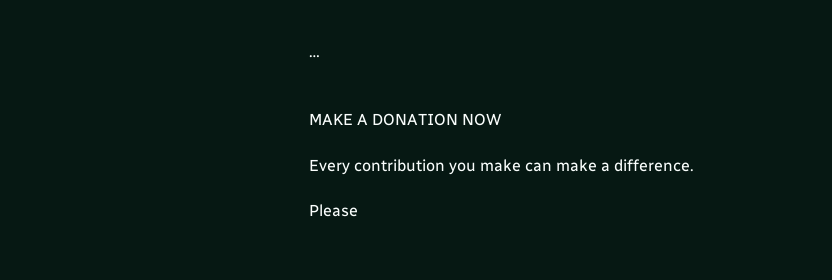…


MAKE A DONATION NOW

Every contribution you make can make a difference.

Please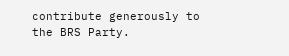contribute generously to the BRS Party.